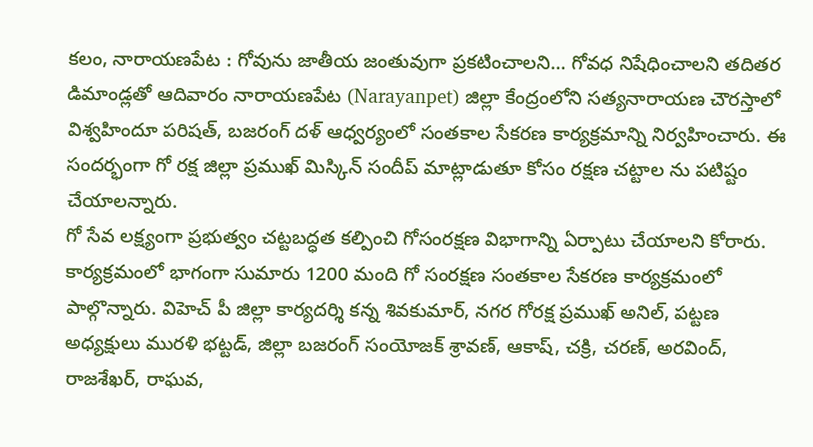కలం, నారాయణపేట : గోవును జాతీయ జంతువుగా ప్రకటించాలని… గోవధ నిషేధించాలని తదితర డిమాండ్లతో ఆదివారం నారాయణపేట (Narayanpet) జిల్లా కేంద్రంలోని సత్యనారాయణ చౌరస్తాలో విశ్వహిందూ పరిషత్, బజరంగ్ దళ్ ఆధ్వర్యంలో సంతకాల సేకరణ కార్యక్రమాన్ని నిర్వహించారు. ఈ సందర్భంగా గో రక్ష జిల్లా ప్రముఖ్ మిస్కిన్ సందీప్ మాట్లాడుతూ కోసం రక్షణ చట్టాల ను పటిష్టం చేయాలన్నారు.
గో సేవ లక్ష్యంగా ప్రభుత్వం చట్టబద్ధత కల్పించి గోసంరక్షణ విభాగాన్ని ఏర్పాటు చేయాలని కోరారు. కార్యక్రమంలో భాగంగా సుమారు 1200 మంది గో సంరక్షణ సంతకాల సేకరణ కార్యక్రమంలో పాల్గొన్నారు. విహెచ్ పీ జిల్లా కార్యదర్శి కన్న శివకుమార్, నగర గోరక్ష ప్రముఖ్ అనిల్, పట్టణ అధ్యక్షులు మురళి భట్టడ్, జిల్లా బజరంగ్ సంయోజక్ శ్రావణ్, ఆకాష్, చక్రి, చరణ్, అరవింద్, రాజశేఖర్, రాఘవ,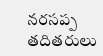నరసప్ప తదితరులు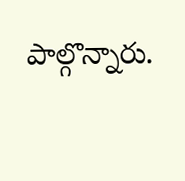పాల్గొన్నారు.